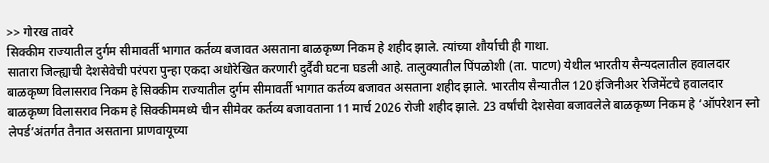>> गोरख तावरे
सिक्कीम राज्यातील दुर्गम सीमावर्ती भागात कर्तव्य बजावत असताना बाळकृष्ण निकम हे शहीद झाले. त्यांच्या शौर्याची ही गाथा.
सातारा जिल्ह्याची देशसेवेची परंपरा पुन्हा एकदा अधोरेखित करणारी दुर्दैवी घटना घडली आहे. तालुक्यातील पिंपळोशी (ता. पाटण) येथील भारतीय सैन्यदलातील हवालदार बाळकृष्ण विलासराव निकम हे सिक्कीम राज्यातील दुर्गम सीमावर्ती भागात कर्तव्य बजावत असताना शहीद झाले. भारतीय सैन्यातील 120 इंजिनीअर रेजिमेंटचे हवालदार बाळकृष्ण विलासराव निकम हे सिक्कीममध्ये चीन सीमेवर कर्तव्य बजावताना 11 मार्च 2026 रोजी शहीद झाले. 23 वर्षांची देशसेवा बजावलेले बाळकृष्ण निकम हे ‘ऑपरेशन स्नो लेपर्ड’अंतर्गत तैनात असताना प्राणवायूच्या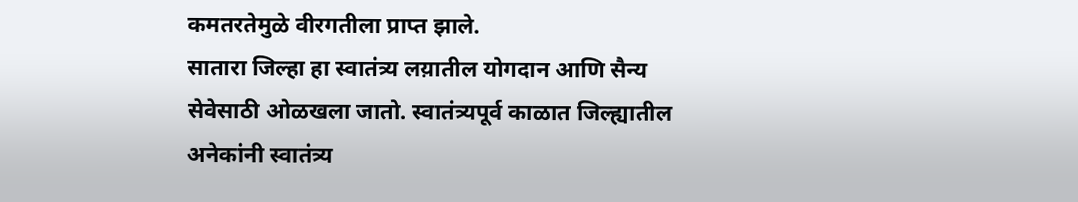कमतरतेमुळे वीरगतीला प्राप्त झाले.
सातारा जिल्हा हा स्वातंत्र्य लय़ातील योगदान आणि सैन्य सेवेसाठी ओळखला जातो. स्वातंत्र्यपूर्व काळात जिल्ह्यातील अनेकांनी स्वातंत्र्य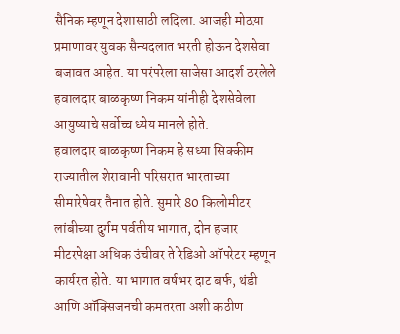सैनिक म्हणून देशासाठी लदिला. आजही मोठय़ा प्रमाणावर युवक सैन्यदलात भरती होऊन देशसेवा बजावत आहेत. या परंपरेला साजेसा आदर्श ठरलेले हवालदार बाळकृष्ण निकम यांनीही देशसेवेला आयुष्याचे सर्वोच्च ध्येय मानले होते.
हवालदार बाळकृष्ण निकम हे सध्या सिक्कीम राज्यातील शेरावानी परिसरात भारताच्या सीमारेषेवर तैनात होते. सुमारे 80 किलोमीटर लांबीच्या दुर्गम पर्वतीय भागात, दोन हजार मीटरपेक्षा अधिक उंचीवर ते रेडिओ ऑपरेटर म्हणून कार्यरत होते. या भागात वर्षभर दाट बर्फ, थंडी आणि ऑक्सिजनची कमतरता अशी कठीण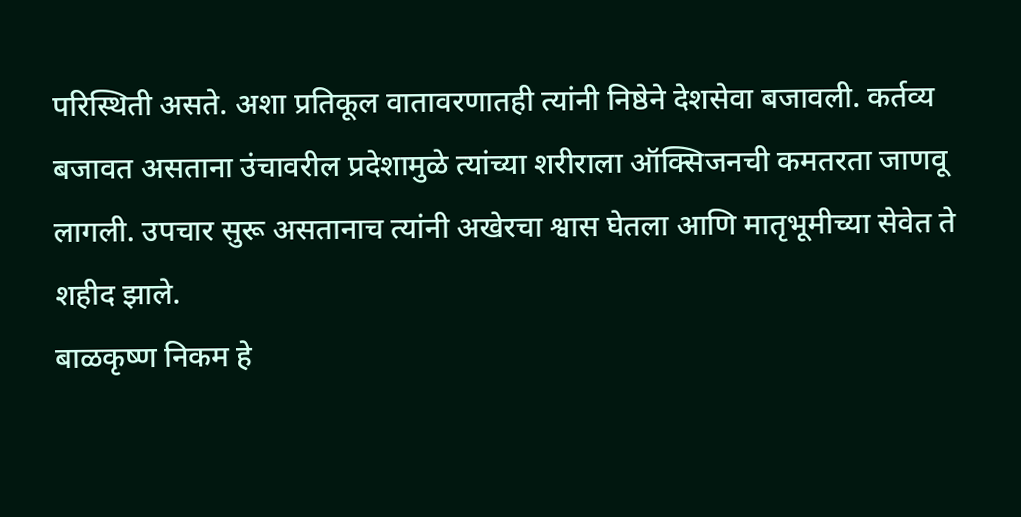परिस्थिती असते. अशा प्रतिकूल वातावरणातही त्यांनी निष्ठेने देशसेवा बजावली. कर्तव्य बजावत असताना उंचावरील प्रदेशामुळे त्यांच्या शरीराला ऑक्सिजनची कमतरता जाणवू लागली. उपचार सुरू असतानाच त्यांनी अखेरचा श्वास घेतला आणि मातृभूमीच्या सेवेत ते शहीद झाले.
बाळकृष्ण निकम हे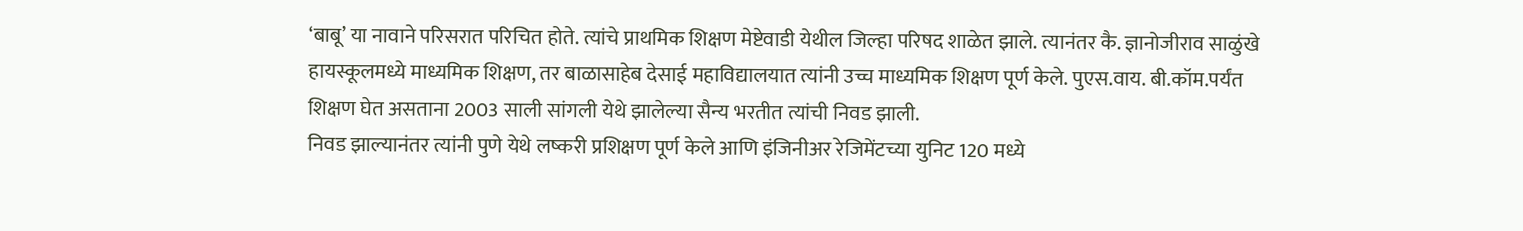‘बाबू’ या नावाने परिसरात परिचित होते. त्यांचे प्राथमिक शिक्षण मेष्टेवाडी येथील जिल्हा परिषद शाळेत झाले. त्यानंतर कै. ज्ञानोजीराव साळुंखे हायस्कूलमध्ये माध्यमिक शिक्षण, तर बाळासाहेब देसाई महाविद्यालयात त्यांनी उच्च माध्यमिक शिक्षण पूर्ण केले. पुएस.वाय. बी.कॉम.पर्यंत शिक्षण घेत असताना 2003 साली सांगली येथे झालेल्या सैन्य भरतीत त्यांची निवड झाली.
निवड झाल्यानंतर त्यांनी पुणे येथे लष्करी प्रशिक्षण पूर्ण केले आणि इंजिनीअर रेजिमेंटच्या युनिट 120 मध्ये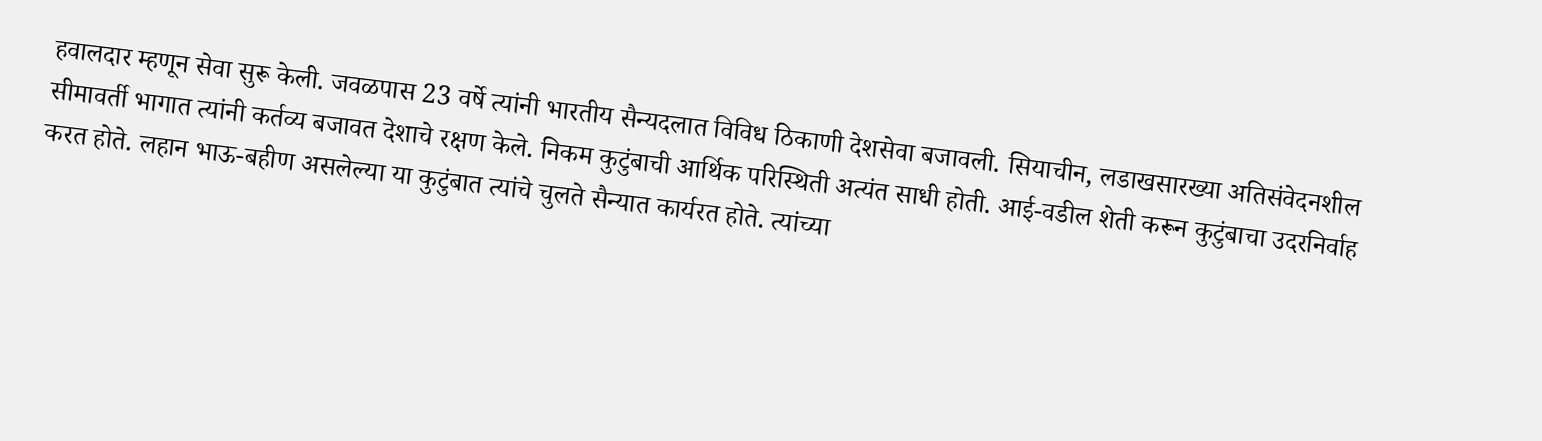हवालदार म्हणून सेवा सुरू केली. जवळपास 23 वर्षे त्यांनी भारतीय सैन्यदलात विविध ठिकाणी देशसेवा बजावली. सियाचीन, लडाखसारख्या अतिसंवेदनशील सीमावर्ती भागात त्यांनी कर्तव्य बजावत देशाचे रक्षण केले. निकम कुटुंबाची आर्थिक परिस्थिती अत्यंत साधी होती. आई-वडील शेती करून कुटुंबाचा उदरनिर्वाह करत होते. लहान भाऊ-बहीण असलेल्या या कुटुंबात त्यांचे चुलते सैन्यात कार्यरत होते. त्यांच्या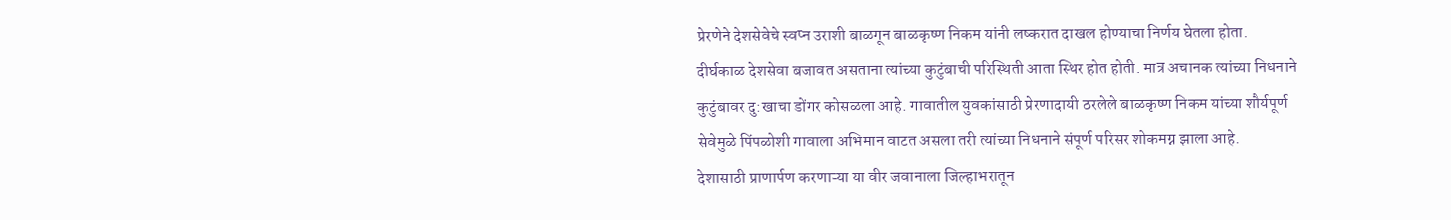प्रेरणेने देशसेवेचे स्वप्न उराशी बाळगून बाळकृष्ण निकम यांनी लष्करात दाखल होण्याचा निर्णय घेतला होता.
दीर्घकाळ देशसेवा बजावत असताना त्यांच्या कुटुंबाची परिस्थिती आता स्थिर होत होती. मात्र अचानक त्यांच्या निधनाने कुटुंबावर दु:खाचा डोंगर कोसळला आहे. गावातील युवकांसाठी प्रेरणादायी ठरलेले बाळकृष्ण निकम यांच्या शौर्यपूर्ण सेवेमुळे पिंपळोशी गावाला अभिमान वाटत असला तरी त्यांच्या निधनाने संपूर्ण परिसर शोकमग्न झाला आहे.
देशासाठी प्राणार्पण करणाऱ्या या वीर जवानाला जिल्हाभरातून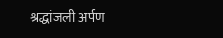श्रद्धांजली अर्पण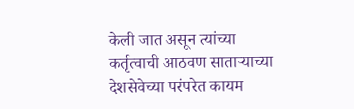केली जात असून त्यांच्या कर्तृत्वाची आठवण साताऱ्याच्या देशसेवेच्या परंपरेत कायम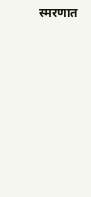स्मरणात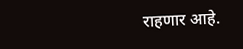राहणार आहे.